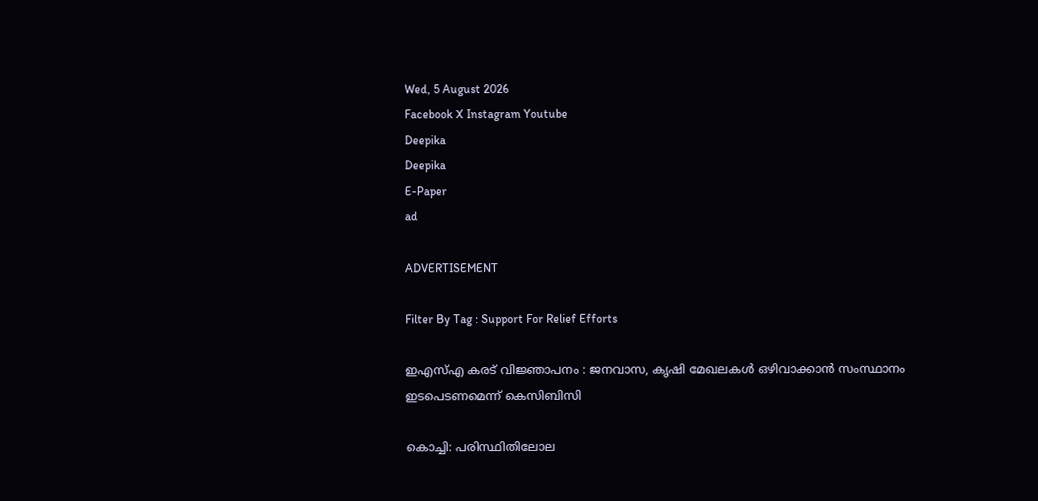Wed, 5 August 2026
Facebook X Instagram Youtube
Deepika
Deepika
E-Paper
ad

ADVERTISEMENT

Filter By Tag : Support For Relief Efforts

ഇഎസ്എ കരട് വിജ്ഞാപനം : ജനവാസ, കൃഷി മേഖലകൾ ഒഴിവാക്കാൻ സംസ്ഥാനം ഇടപെടണമെന്ന് കെസിബിസി

കൊച്ചി: പരിസ്ഥിതിലോല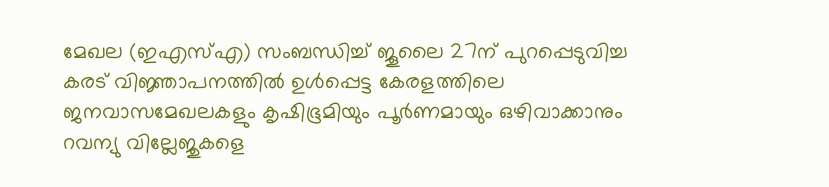മേഖല (ഇഎസ്എ) സംബന്ധിച്ച് ജൂലൈ 27ന് പുറപ്പെടുവിച്ച കരട് വിജ്ഞാപനത്തിൽ ഉൾപ്പെട്ട കേരളത്തിലെ ജനവാസമേഖലകളും കൃഷിഭൂമിയും പൂര്‍ണമായും ഒഴിവാക്കാനും റവന്യു വില്ലേജുകളെ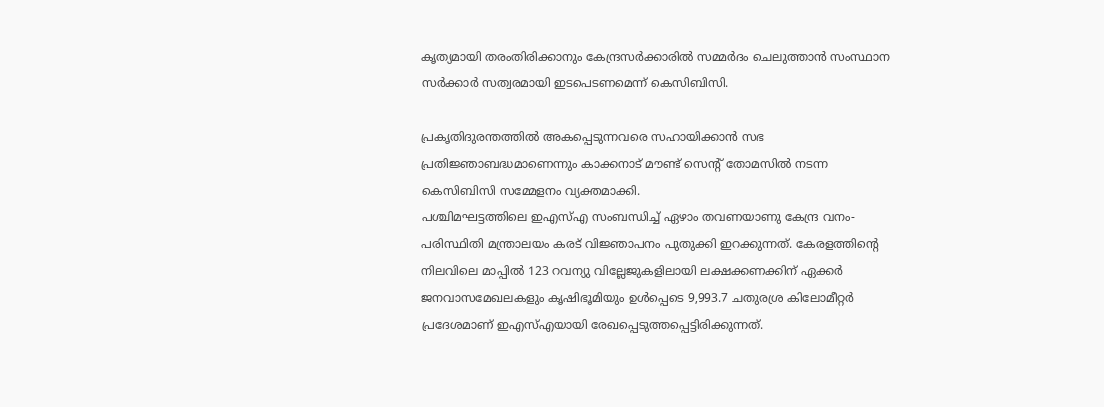കൃത്യമായി തരംതിരിക്കാനും കേന്ദ്രസര്‍ക്കാരില്‍ സമ്മര്‍ദം ചെലുത്താന്‍ സംസ്ഥാന സര്‍ക്കാര്‍ സത്വരമായി ഇടപെടണമെന്ന് കെസിബിസി.

പ്രകൃതിദുരന്തത്തിൽ അകപ്പെടുന്നവരെ സഹായിക്കാന്‍ സഭ പ്രതിജ്ഞാബദ്ധമാണെന്നും കാക്കനാട് മൗണ്ട് സെന്‍റ് തോമസില്‍ നടന്ന കെസിബിസി സമ്മേളനം വ്യക്തമാക്കി.
പശ്ചിമഘട്ടത്തിലെ ഇഎസ്എ സംബന്ധിച്ച് ഏഴാം തവണയാണു കേന്ദ്ര വനം-പരിസ്ഥിതി മന്ത്രാലയം കരട് വിജ്ഞാപനം പുതുക്കി ഇറക്കുന്നത്. കേരളത്തിന്‍റെ നിലവിലെ മാപ്പില്‍ 123 റവന്യു വില്ലേജുകളിലായി ലക്ഷക്കണക്കിന് ഏക്കര്‍ ജനവാസമേഖലകളും കൃഷിഭൂമിയും ഉള്‍പ്പെടെ 9,993.7 ചതുരശ്ര കിലോമീറ്റര്‍ പ്രദേശമാണ് ഇഎസ്എയായി രേഖപ്പെടുത്തപ്പെട്ടിരിക്കുന്നത്.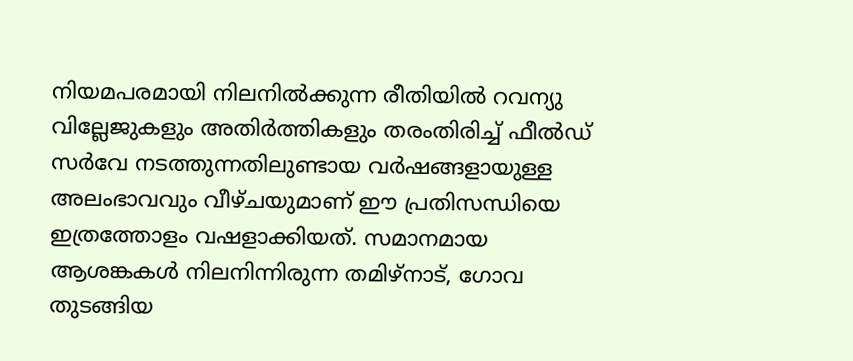നിയമപരമായി നിലനില്‍ക്കുന്ന രീതിയില്‍ റവന്യു വില്ലേജുകളും അതിര്‍ത്തികളും തരംതിരിച്ച് ഫീല്‍ഡ് സര്‍വേ നടത്തുന്നതിലുണ്ടായ വര്‍ഷങ്ങളായുള്ള അലംഭാവവും വീഴ്ചയുമാണ് ഈ പ്രതിസന്ധിയെ ഇത്രത്തോളം വഷളാക്കിയത്. സമാനമായ ആശങ്കകള്‍ നിലനിന്നിരുന്ന തമിഴ്‌നാട്, ഗോവ തുടങ്ങിയ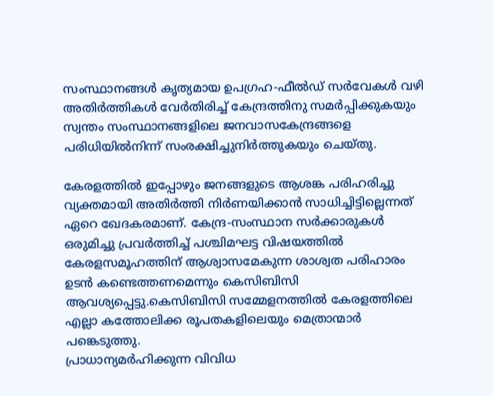സംസ്ഥാനങ്ങള്‍ കൃത്യമായ ഉപഗ്രഹ-ഫീല്‍ഡ് സര്‍വേകള്‍ വഴി അതിര്‍ത്തികള്‍ വേര്‍തിരിച്ച് കേന്ദ്രത്തിനു സമര്‍പ്പിക്കുകയും സ്വന്തം സംസ്ഥാനങ്ങളിലെ ജനവാസകേന്ദ്രങ്ങളെ പരിധിയില്‍നിന്ന് സംരക്ഷിച്ചുനിര്‍ത്തുകയും ചെയ്തു.

കേരളത്തില്‍ ഇപ്പോഴും ജനങ്ങളുടെ ആശങ്ക പരിഹരിച്ചു വ്യക്തമായി അതിര്‍ത്തി നിര്‍ണയിക്കാന്‍ സാധിച്ചിട്ടില്ലെന്നത് ഏറെ ഖേദകരമാണ്. കേന്ദ്ര-സംസ്ഥാന സര്‍ക്കാരുകള്‍ ഒരുമിച്ചു പ്രവര്‍ത്തിച്ച് പശ്ചിമഘട്ട വിഷയത്തില്‍ കേരളസമൂഹത്തിന് ആശ്വാസമേകുന്ന ശാശ്വത പരിഹാരം ഉടന്‍ കണ്ടെത്തണമെന്നും കെസിബിസി ആവശ്യപ്പെട്ടു.കെസിബിസി സമ്മേളനത്തില്‍ കേരളത്തിലെ എല്ലാ കത്തോലിക്ക രൂപതകളിലെയും മെത്രാന്മാര്‍ പങ്കെടുത്തു.
പ്രാധാന്യമര്‍ഹിക്കുന്ന വിവിധ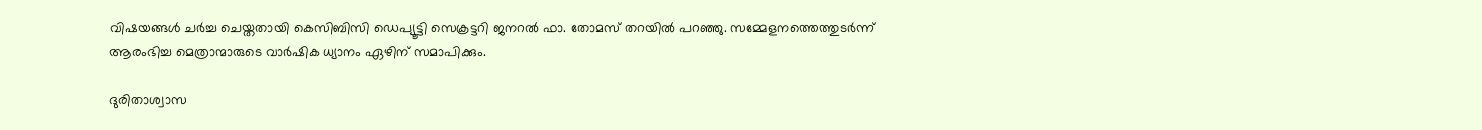വിഷയങ്ങള്‍ ചര്‍ച്ച ചെയ്തതായി കെസിബിസി ഡെപ്യൂട്ടി സെക്രട്ടറി ജനറല്‍ ഫാ. തോമസ് തറയില്‍ പറഞ്ഞു. സമ്മേളനത്തെത്തുടർന്ന് ആരംഭിച്ച മെത്രാന്മാരുടെ വാര്‍ഷിക ധ്യാനം ഏഴിന് സമാപിക്കും.

ദുരിതാശ്വാസ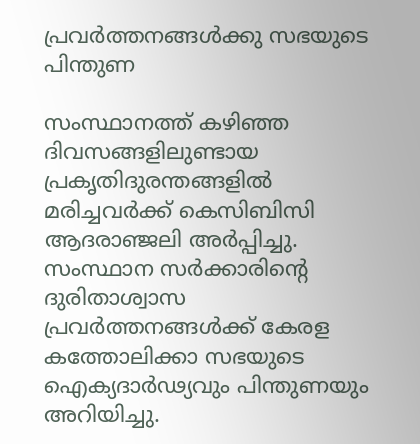പ്രവർത്തനങ്ങൾക്കു സഭയുടെ പിന്തുണ

സംസ്ഥാനത്ത് കഴിഞ്ഞ ദിവസങ്ങളിലുണ്ടായ പ്രകൃതിദുരന്തങ്ങളില്‍ മരിച്ചവര്‍ക്ക് കെസിബിസി ആദരാഞ്ജലി അര്‍പ്പിച്ചു. സംസ്ഥാന സര്‍ക്കാരിന്‍റെ ദുരിതാശ്വാസ പ്രവര്‍ത്തനങ്ങള്‍ക്ക് കേരള കത്തോലിക്കാ സഭയുടെ ഐക്യദാര്‍ഢ്യവും പിന്തുണയും അറിയിച്ചു.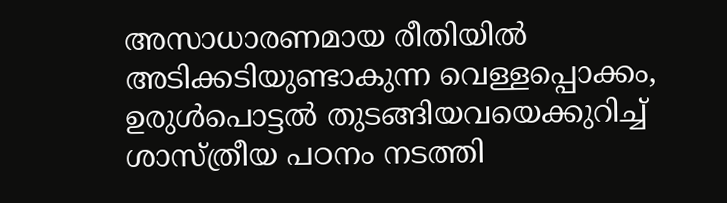അസാധാരണമായ രീതിയില്‍ അടിക്കടിയുണ്ടാകുന്ന വെള്ളപ്പൊക്കം, ഉരുള്‍പൊട്ടല്‍ തുടങ്ങിയവയെക്കുറിച്ച് ശാസ്ത്രീയ പഠനം നടത്തി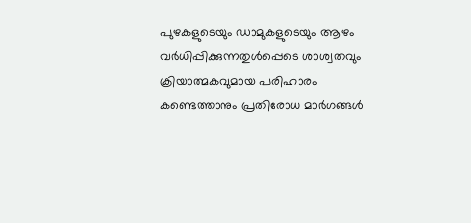പുഴകളുടെയും ഡാമുകളുടെയും ആഴം വര്‍ധിപ്പിക്കുന്നതുള്‍പ്പെടെ ശാശ്വതവും ക്രിയാത്മകവുമായ പരിഹാരം കണ്ടെത്താനും പ്രതിരോധ മാര്‍ഗങ്ങള്‍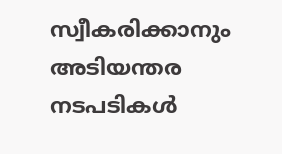സ്വീകരിക്കാനും അടിയന്തര നടപടികള്‍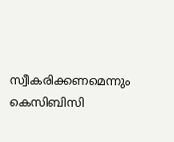സ്വീകരിക്കണമെന്നും കെസിബിസി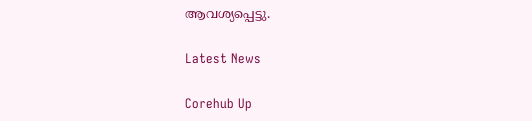ആവശ്യപ്പെട്ടു.

Latest News

Corehub Up